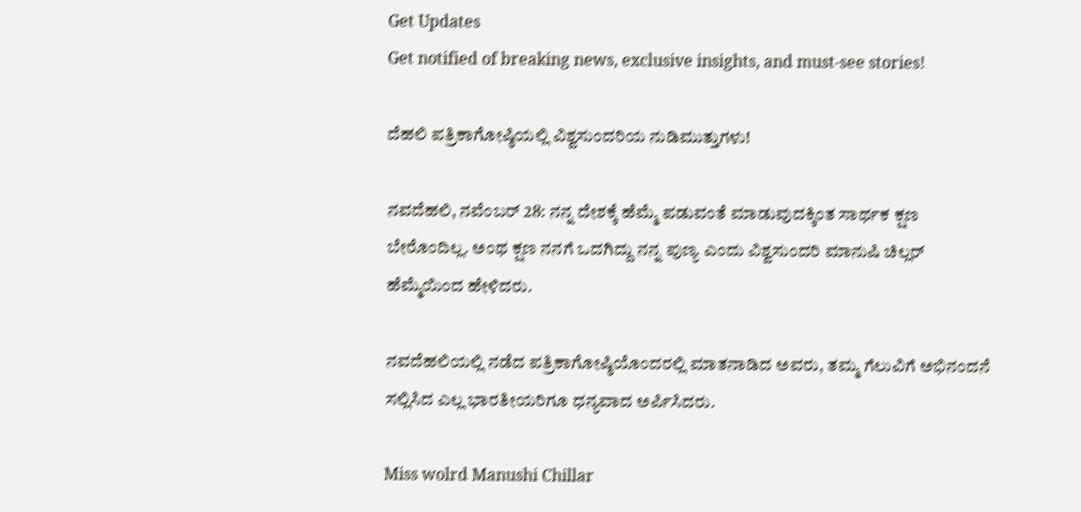Get Updates
Get notified of breaking news, exclusive insights, and must-see stories!

ದೆಹಲಿ ಪತ್ರಿಕಾಗೋಷ್ಠಿಯಲ್ಲಿ ವಿಶ್ವಸುಂದರಿಯ ನುಡಿಮುತ್ತುಗಳು!

ನವದೆಹಲಿ, ನವೆಂಬರ್ 28: ನನ್ನ ದೇಶಕ್ಕೆ ಹೆಮ್ಮೆ ಪಡುವಂತೆ ಮಾಡುವುದಕ್ಕಿಂತ ಸಾರ್ಥಕ ಕ್ಷಣ ಬೇರೊಂದಿಲ್ಲ. ಅಂಥ ಕ್ಷಣ ನನಗೆ ಒದಗಿದ್ದು ನನ್ನ ಪುಣ್ಯ ಎಂದು ವಿಶ್ವಸುಂದರಿ ಮಾನುಷಿ ಚಿಲ್ಲರ್ ಹೆಮ್ಮೆಯಿಂದ ಹೇಳಿದರು.

ನವದೆಹಲಿಯಲ್ಲಿ ನಡೆದ ಪತ್ರಿಕಾಗೋಷ್ಠಿಯೊಂದರಲ್ಲಿ ಮಾತನಾಡಿದ ಅವರು, ತಮ್ಮ ಗೆಲುವಿಗೆ ಅಭಿನಂದನೆ ಸಲ್ಲಿಸಿದ ಎಲ್ಲ ಭಾರತೀಯರಿಗೂ ಧನ್ಯವಾದ ಅರ್ಪಿಸಿದರು.

Miss wolrd Manushi Chillar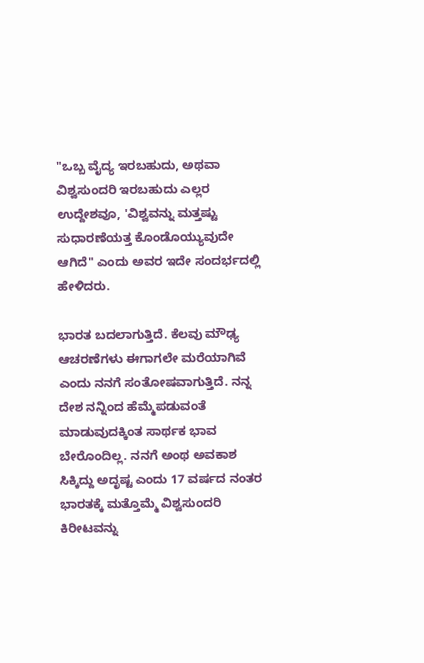"ಒಬ್ಬ ವೈದ್ಯ ಇರಬಹುದು, ಅಥವಾ ವಿಶ್ವಸುಂದರಿ ಇರಬಹುದು ಎಲ್ಲರ ಉದ್ದೇಶವೂ, 'ವಿಶ್ವವನ್ನು ಮತ್ತಷ್ಟು ಸುಧಾರಣೆಯತ್ತ ಕೊಂಡೊಯ್ಯುವುದೇ ಆಗಿದೆ" ಎಂದು ಅವರ ಇದೇ ಸಂದರ್ಭದಲ್ಲಿ ಹೇಳಿದರು.

ಭಾರತ ಬದಲಾಗುತ್ತಿದೆ. ಕೆಲವು ಮೌಢ್ಯ ಆಚರಣೆಗಳು ಈಗಾಗಲೇ ಮರೆಯಾಗಿವೆ ಎಂದು ನನಗೆ ಸಂತೋಷವಾಗುತ್ತಿದೆ. ನನ್ನ ದೇಶ ನನ್ನಿಂದ ಹೆಮ್ಮೆಪಡುವಂತೆ ಮಾಡುವುದಕ್ಕಿಂತ ಸಾರ್ಥಕ ಭಾವ ಬೇರೊಂದಿಲ್ಲ. ನನಗೆ ಅಂಥ ಅವಕಾಶ ಸಿಕ್ಕಿದ್ದು ಅದೃಷ್ಟ ಎಂದು 17 ವರ್ಷದ ನಂತರ ಭಾರತಕ್ಕೆ ಮತ್ತೊಮ್ಮೆ ವಿಶ್ವಸುಂದರಿ ಕಿರೀಟವನ್ನು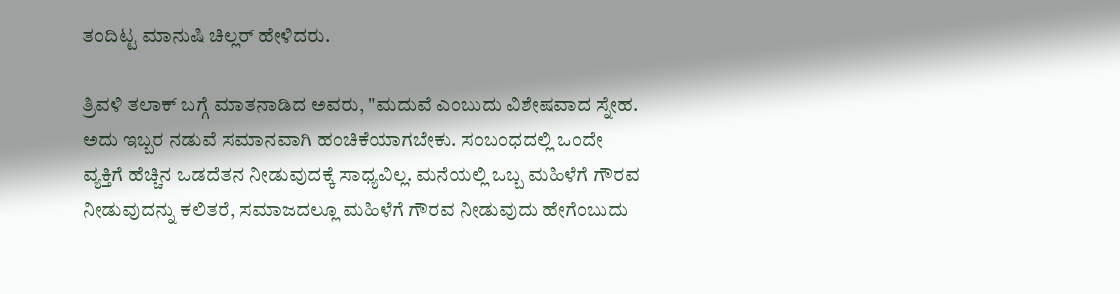ತಂದಿಟ್ಟ ಮಾನುಷಿ ಚಿಲ್ಲರ್ ಹೇಳಿದರು.

ತ್ರಿವಳಿ ತಲಾಕ್ ಬಗ್ಗೆ ಮಾತನಾಡಿದ ಅವರು, "ಮದುವೆ ಎಂಬುದು ವಿಶೇಷವಾದ ಸ್ನೇಹ. ಅದು ಇಬ್ಬರ ನಡುವೆ ಸಮಾನವಾಗಿ ಹಂಚಿಕೆಯಾಗಬೇಕು. ಸಂಬಂಧದಲ್ಲಿ ಒಂದೇ ವ್ಯಕ್ತಿಗೆ ಹೆಚ್ಚಿನ ಒಡದೆತನ ನೀಡುವುದಕ್ಕೆ ಸಾಧ್ಯವಿಲ್ಲ. ಮನೆಯಲ್ಲಿ ಒಬ್ಬ ಮಹಿಳೆಗೆ ಗೌರವ ನೀಡುವುದನ್ನು ಕಲಿತರೆ, ಸಮಾಜದಲ್ಲೂ ಮಹಿಳೆಗೆ ಗೌರವ ನೀಡುವುದು ಹೇಗೆಂಬುದು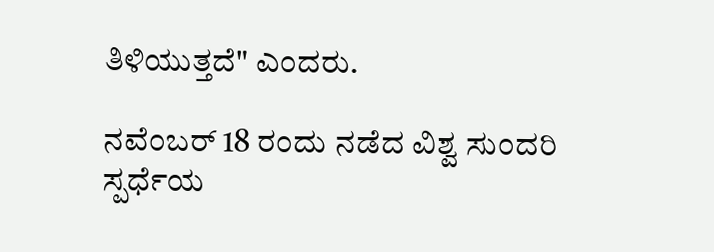ತಿಳಿಯುತ್ತದೆ" ಎಂದರು.

ನವೆಂಬರ್ 18 ರಂದು ನಡೆದ ವಿಶ್ವ ಸುಂದರಿ ಸ್ಪರ್ಧೆಯ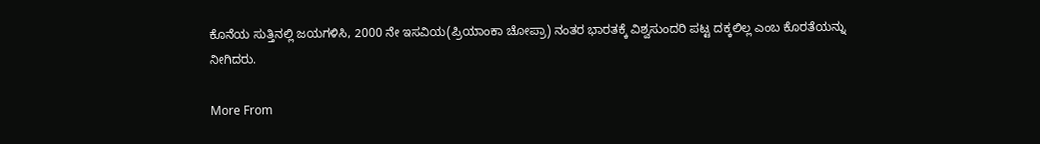ಕೊನೆಯ ಸುತ್ತಿನಲ್ಲಿ ಜಯಗಳಿಸಿ, 2000 ನೇ ಇಸವಿಯ(ಪ್ರಿಯಾಂಕಾ ಚೋಪ್ರಾ) ನಂತರ ಭಾರತಕ್ಕೆ ವಿಶ್ವಸುಂದರಿ ಪಟ್ಟ ದಕ್ಕಲಿಲ್ಲ ಎಂಬ ಕೊರತೆಯನ್ನು ನೀಗಿದರು.

More From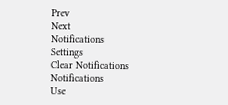Prev
Next
Notifications
Settings
Clear Notifications
Notifications
Use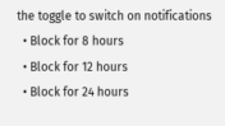the toggle to switch on notifications
  • Block for 8 hours
  • Block for 12 hours
  • Block for 24 hours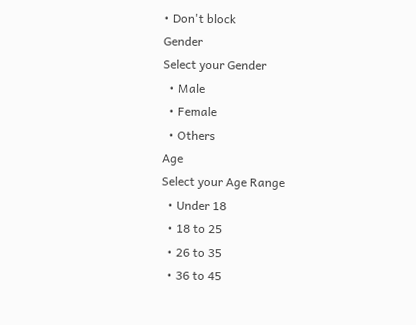• Don't block
Gender
Select your Gender
  • Male
  • Female
  • Others
Age
Select your Age Range
  • Under 18
  • 18 to 25
  • 26 to 35
  • 36 to 45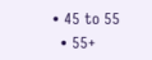• 45 to 55
  • 55+